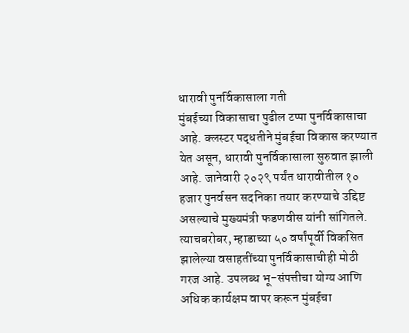धारावी पुनर्विकासाला गती
मुंबईच्या विकासाचा पुढील टप्पा पुनर्विकासाचा आहे. क्लस्टर पद्धतीने मुंबईचा विकास करण्यात येत असून, धारावी पुनर्विकासाला सुरुवात झाली आहे. जानेवारी २०२९ पर्यंत धारावीतील १० हजार पुनर्वसन सदनिका तयार करण्याचे उद्दिष्ट असल्याचे मुख्यमंत्री फडणवीस यांनी सांगितले. त्याचबरोबर, म्हाडाच्या ५० वर्षांपूर्वी विकसित झालेल्या वसाहतींच्या पुनर्विकासाचीही मोठी गरज आहे. उपलब्ध भू-संपत्तीचा योग्य आणि अधिक कार्यक्षम वापर करून मुंबईचा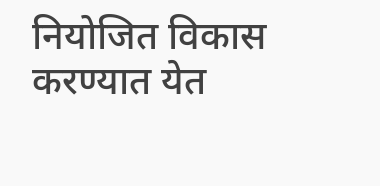नियोजित विकास करण्यात येत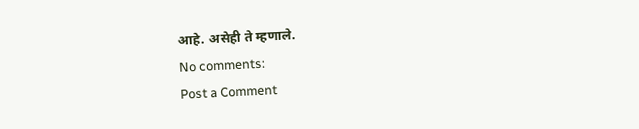आहे. असेही ते म्हणाले.
No comments:
Post a Comment